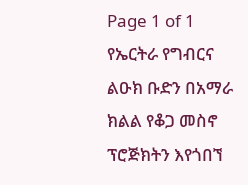Page 1 of 1
የኤርትራ የግብርና ልዑክ ቡድን በአማራ ክልል የቆጋ መስኖ ፕሮጅክትን እየጎበኘ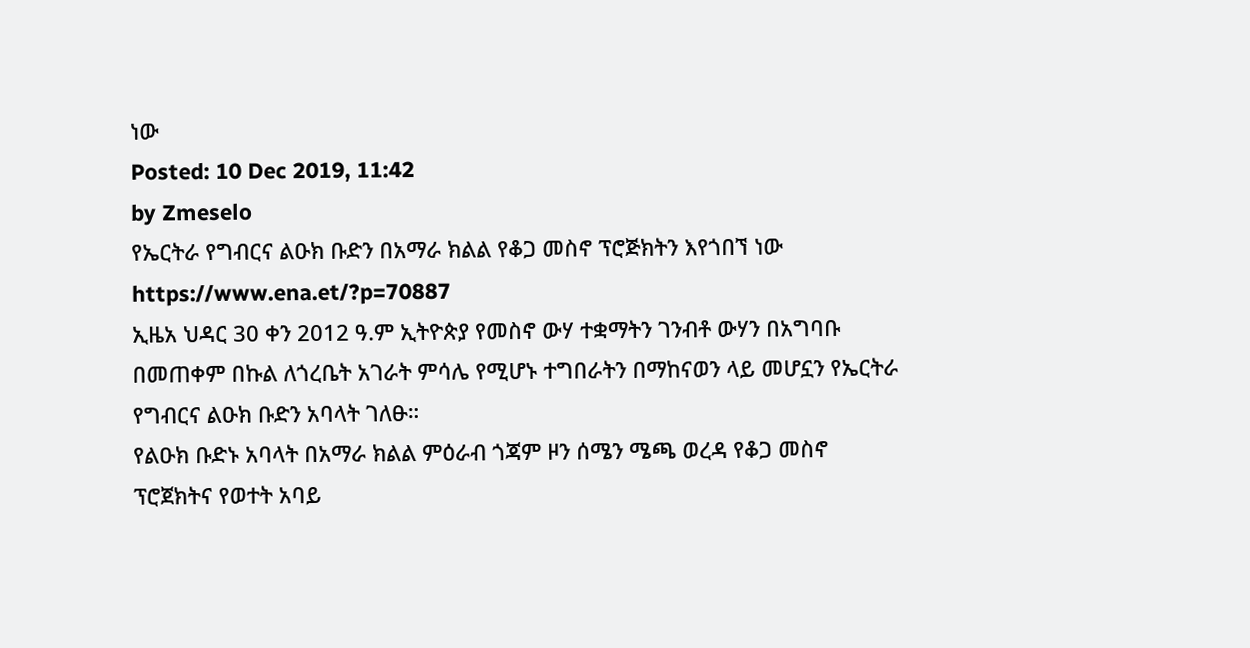ነው
Posted: 10 Dec 2019, 11:42
by Zmeselo
የኤርትራ የግብርና ልዑክ ቡድን በአማራ ክልል የቆጋ መስኖ ፕሮጅክትን እየጎበኘ ነው
https://www.ena.et/?p=70887
ኢዜአ ህዳር 30 ቀን 2012 ዓ.ም ኢትዮጵያ የመስኖ ውሃ ተቋማትን ገንብቶ ውሃን በአግባቡ በመጠቀም በኩል ለጎረቤት አገራት ምሳሌ የሚሆኑ ተግበራትን በማከናወን ላይ መሆኗን የኤርትራ የግብርና ልዑክ ቡድን አባላት ገለፁ።
የልዑክ ቡድኑ አባላት በአማራ ክልል ምዕራብ ጎጃም ዞን ሰሜን ሜጫ ወረዳ የቆጋ መስኖ ፕሮጀክትና የወተት አባይ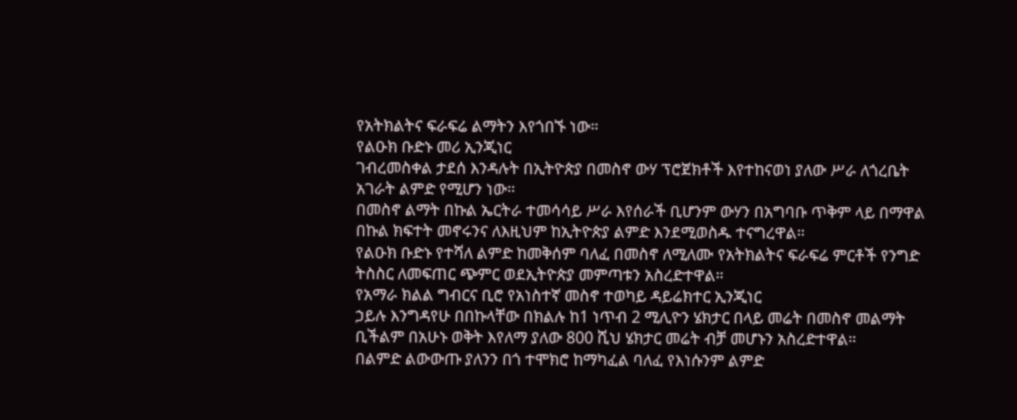የአትክልትና ፍራፍሬ ልማትን እየጎበኙ ነው።
የልዑክ ቡድኑ መሪ ኢንጂነር
ገብረመስቀል ታደሰ እንዳሉት በኢትዮጵያ በመስኖ ውሃ ፕሮጀክቶች እየተከናወነ ያለው ሥራ ለጎረቤት አገራት ልምድ የሚሆን ነው።
በመስኖ ልማት በኩል ኤርትራ ተመሳሳይ ሥራ እየሰራች ቢሆንም ውሃን በአግባቡ ጥቅም ላይ በማዋል በኩል ክፍተት መኖሩንና ለእዚህም ከኢትዮጵያ ልምድ እንደሚወስዱ ተናግረዋል።
የልዑክ ቡድኑ የተሻለ ልምድ ከመቅሰም ባለፈ በመስኖ ለሚለሙ የአትክልትና ፍራፍሬ ምርቶች የንግድ ትስስር ለመፍጠር ጭምር ወደኢትዮጵያ መምጣቱን አስረድተዋል።
የአማራ ክልል ግብርና ቢሮ የአነስተኛ መስኖ ተወካይ ዳይሬክተር ኢንጂነር
ኃይሉ እንግዳየሁ በበኩላቸው በክልሉ ከ1 ነጥብ 2 ሚሊዮን ሄክታር በላይ መሬት በመስኖ መልማት ቢችልም በአሁኑ ወቅት እየለማ ያለው 800 ሺህ ሄክታር መሬት ብቻ መሆኑን አስረድተዋል።
በልምድ ልውውጡ ያለንን በጎ ተሞክሮ ከማካፈል ባለፈ የእነሱንም ልምድ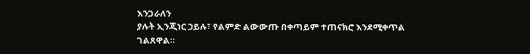እንጋራለን
ያሉት ኢንጂነር ኃይሉ፣ የልምድ ልውውጡ በቀጣይም ተጠናክሮ እንደሚቀጥል ገልጸዋል።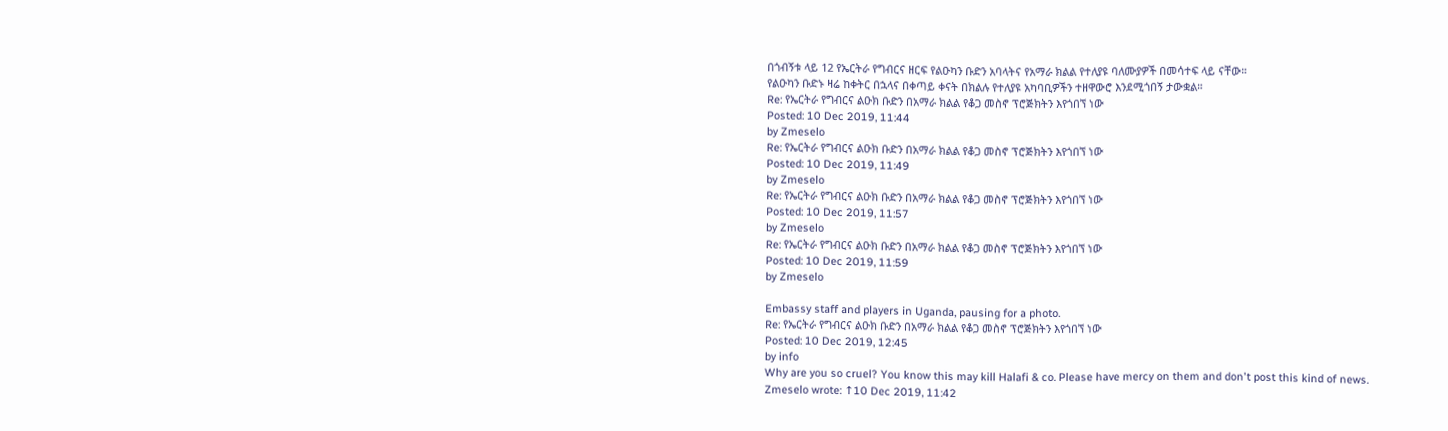በጎብኝቱ ላይ 12 የኤርትራ የግብርና ዘርፍ የልዑካን ቡድን አባላትና የአማራ ክልል የተለያዩ ባለሙያዎች በመሳተፍ ላይ ናቸው።
የልዑካን ቡድኑ ዛሬ ከቀትር በኋላና በቀጣይ ቀናት በክልሉ የተለያዩ አካባቢዎችን ተዘዋውሮ እንደሚጎበኝ ታውቋል።
Re: የኤርትራ የግብርና ልዑክ ቡድን በአማራ ክልል የቆጋ መስኖ ፕሮጅክትን እየጎበኘ ነው
Posted: 10 Dec 2019, 11:44
by Zmeselo
Re: የኤርትራ የግብርና ልዑክ ቡድን በአማራ ክልል የቆጋ መስኖ ፕሮጅክትን እየጎበኘ ነው
Posted: 10 Dec 2019, 11:49
by Zmeselo
Re: የኤርትራ የግብርና ልዑክ ቡድን በአማራ ክልል የቆጋ መስኖ ፕሮጅክትን እየጎበኘ ነው
Posted: 10 Dec 2019, 11:57
by Zmeselo
Re: የኤርትራ የግብርና ልዑክ ቡድን በአማራ ክልል የቆጋ መስኖ ፕሮጅክትን እየጎበኘ ነው
Posted: 10 Dec 2019, 11:59
by Zmeselo

Embassy staff and players in Uganda, pausing for a photo.
Re: የኤርትራ የግብርና ልዑክ ቡድን በአማራ ክልል የቆጋ መስኖ ፕሮጅክትን እየጎበኘ ነው
Posted: 10 Dec 2019, 12:45
by info
Why are you so cruel? You know this may kill Halafi & co. Please have mercy on them and don't post this kind of news.
Zmeselo wrote: ↑10 Dec 2019, 11:42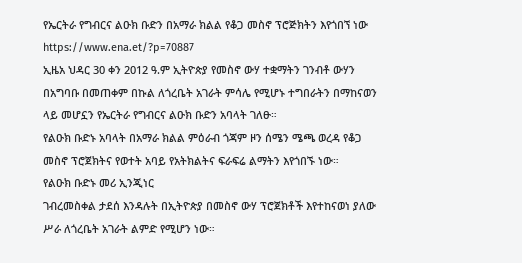የኤርትራ የግብርና ልዑክ ቡድን በአማራ ክልል የቆጋ መስኖ ፕሮጅክትን እየጎበኘ ነው
https://www.ena.et/?p=70887
ኢዜአ ህዳር 30 ቀን 2012 ዓ.ም ኢትዮጵያ የመስኖ ውሃ ተቋማትን ገንብቶ ውሃን በአግባቡ በመጠቀም በኩል ለጎረቤት አገራት ምሳሌ የሚሆኑ ተግበራትን በማከናወን ላይ መሆኗን የኤርትራ የግብርና ልዑክ ቡድን አባላት ገለፁ።
የልዑክ ቡድኑ አባላት በአማራ ክልል ምዕራብ ጎጃም ዞን ሰሜን ሜጫ ወረዳ የቆጋ መስኖ ፕሮጀክትና የወተት አባይ የአትክልትና ፍራፍሬ ልማትን እየጎበኙ ነው።
የልዑክ ቡድኑ መሪ ኢንጂነር
ገብረመስቀል ታደሰ እንዳሉት በኢትዮጵያ በመስኖ ውሃ ፕሮጀክቶች እየተከናወነ ያለው ሥራ ለጎረቤት አገራት ልምድ የሚሆን ነው።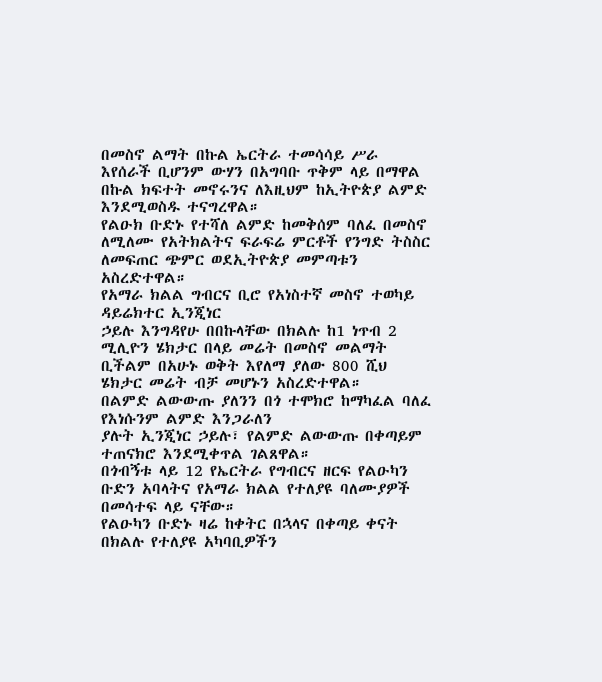በመስኖ ልማት በኩል ኤርትራ ተመሳሳይ ሥራ እየሰራች ቢሆንም ውሃን በአግባቡ ጥቅም ላይ በማዋል በኩል ክፍተት መኖሩንና ለእዚህም ከኢትዮጵያ ልምድ እንደሚወስዱ ተናግረዋል።
የልዑክ ቡድኑ የተሻለ ልምድ ከመቅሰም ባለፈ በመስኖ ለሚለሙ የአትክልትና ፍራፍሬ ምርቶች የንግድ ትስስር ለመፍጠር ጭምር ወደኢትዮጵያ መምጣቱን አስረድተዋል።
የአማራ ክልል ግብርና ቢሮ የአነስተኛ መስኖ ተወካይ ዳይሬክተር ኢንጂነር
ኃይሉ እንግዳየሁ በበኩላቸው በክልሉ ከ1 ነጥብ 2 ሚሊዮን ሄክታር በላይ መሬት በመስኖ መልማት ቢችልም በአሁኑ ወቅት እየለማ ያለው 800 ሺህ ሄክታር መሬት ብቻ መሆኑን አስረድተዋል።
በልምድ ልውውጡ ያለንን በጎ ተሞክሮ ከማካፈል ባለፈ የእነሱንም ልምድ እንጋራለን
ያሉት ኢንጂነር ኃይሉ፣ የልምድ ልውውጡ በቀጣይም ተጠናክሮ እንደሚቀጥል ገልጸዋል።
በጎብኝቱ ላይ 12 የኤርትራ የግብርና ዘርፍ የልዑካን ቡድን አባላትና የአማራ ክልል የተለያዩ ባለሙያዎች በመሳተፍ ላይ ናቸው።
የልዑካን ቡድኑ ዛሬ ከቀትር በኋላና በቀጣይ ቀናት በክልሉ የተለያዩ አካባቢዎችን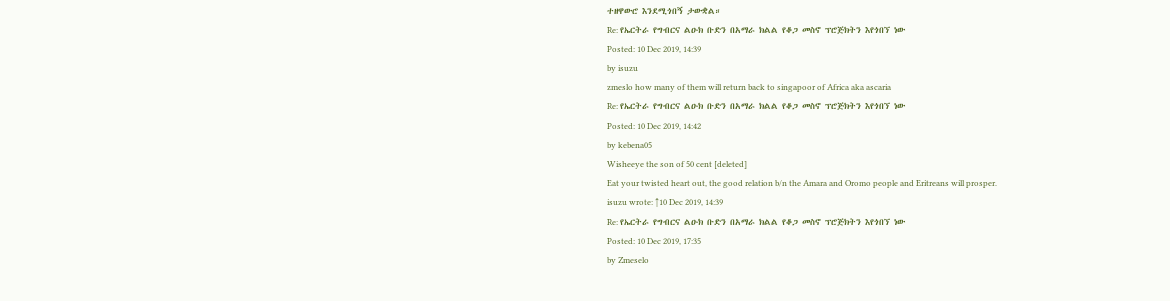ተዘዋውሮ እንደሚጎበኝ ታውቋል።
Re: የኤርትራ የግብርና ልዑክ ቡድን በአማራ ክልል የቆጋ መስኖ ፕሮጅክትን እየጎበኘ ነው
Posted: 10 Dec 2019, 14:39
by isuzu
zmeslo how many of them will return back to singapoor of Africa aka ascaria
Re: የኤርትራ የግብርና ልዑክ ቡድን በአማራ ክልል የቆጋ መስኖ ፕሮጅክትን እየጎበኘ ነው
Posted: 10 Dec 2019, 14:42
by kebena05
Wisheeye the son of 50 cent [deleted]
Eat your twisted heart out, the good relation b/n the Amara and Oromo people and Eritreans will prosper.
isuzu wrote: ↑10 Dec 2019, 14:39
Re: የኤርትራ የግብርና ልዑክ ቡድን በአማራ ክልል የቆጋ መስኖ ፕሮጅክትን እየጎበኘ ነው
Posted: 10 Dec 2019, 17:35
by Zmeselo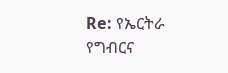Re: የኤርትራ የግብርና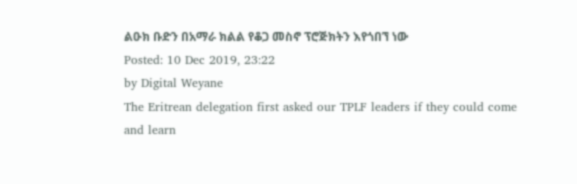ልዑክ ቡድን በአማራ ክልል የቆጋ መስኖ ፕሮጅክትን እየጎበኘ ነው
Posted: 10 Dec 2019, 23:22
by Digital Weyane
The Eritrean delegation first asked our TPLF leaders if they could come and learn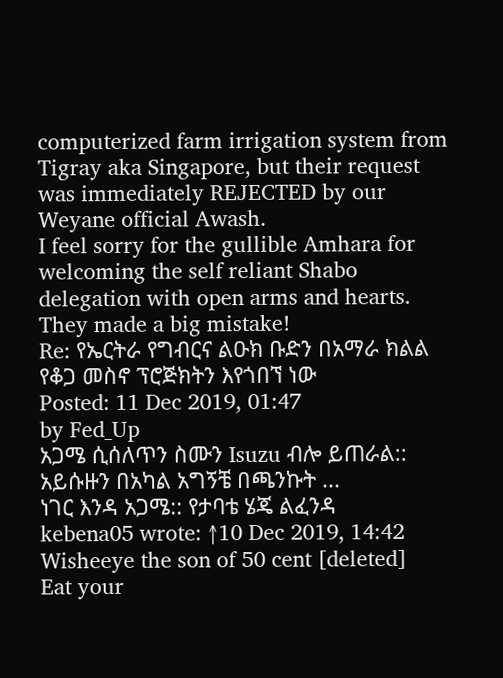computerized farm irrigation system from Tigray aka Singapore, but their request was immediately REJECTED by our Weyane official Awash.
I feel sorry for the gullible Amhara for welcoming the self reliant Shabo delegation with open arms and hearts. They made a big mistake!
Re: የኤርትራ የግብርና ልዑክ ቡድን በአማራ ክልል የቆጋ መስኖ ፕሮጅክትን እየጎበኘ ነው
Posted: 11 Dec 2019, 01:47
by Fed_Up
አጋሜ ሲሰለጥን ስሙን Isuzu ብሎ ይጠራል:: አይሱዙን በአካል አግኝቼ በጫንኩት ...
ነገር እንዳ አጋሜ:: የታባቴ ሄጄ ልፈንዳ
kebena05 wrote: ↑10 Dec 2019, 14:42
Wisheeye the son of 50 cent [deleted]
Eat your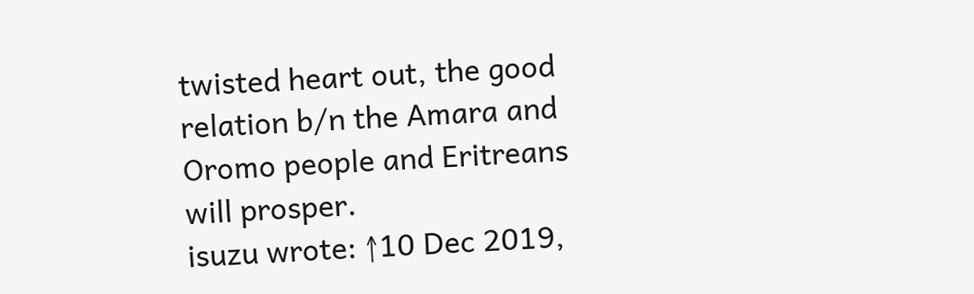twisted heart out, the good relation b/n the Amara and Oromo people and Eritreans will prosper.
isuzu wrote: ↑10 Dec 2019,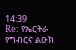14:39
Re: የኤርትራ የግብርና ልዑክ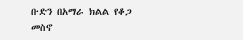ቡድን በአማራ ክልል የቆጋ መስኖ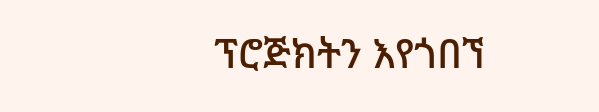ፕሮጅክትን እየጎበኘ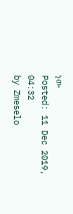ነው
Posted: 11 Dec 2019, 04:32
by Zmeselo